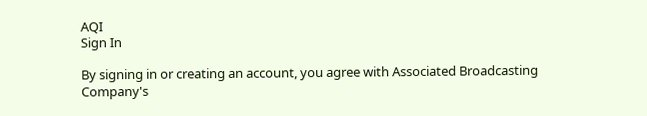AQI
Sign In

By signing in or creating an account, you agree with Associated Broadcasting Company's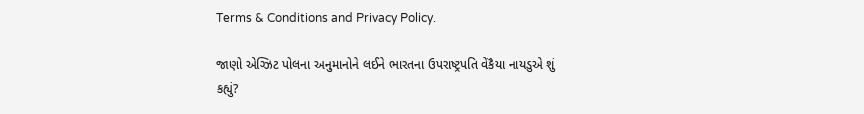Terms & Conditions and Privacy Policy.

જાણો એગ્ઝિટ પોલના અનુમાનોને લઈને ભારતના ઉપરાષ્ટ્રપતિ વેંકૈયા નાયડુએ શું કહ્યું?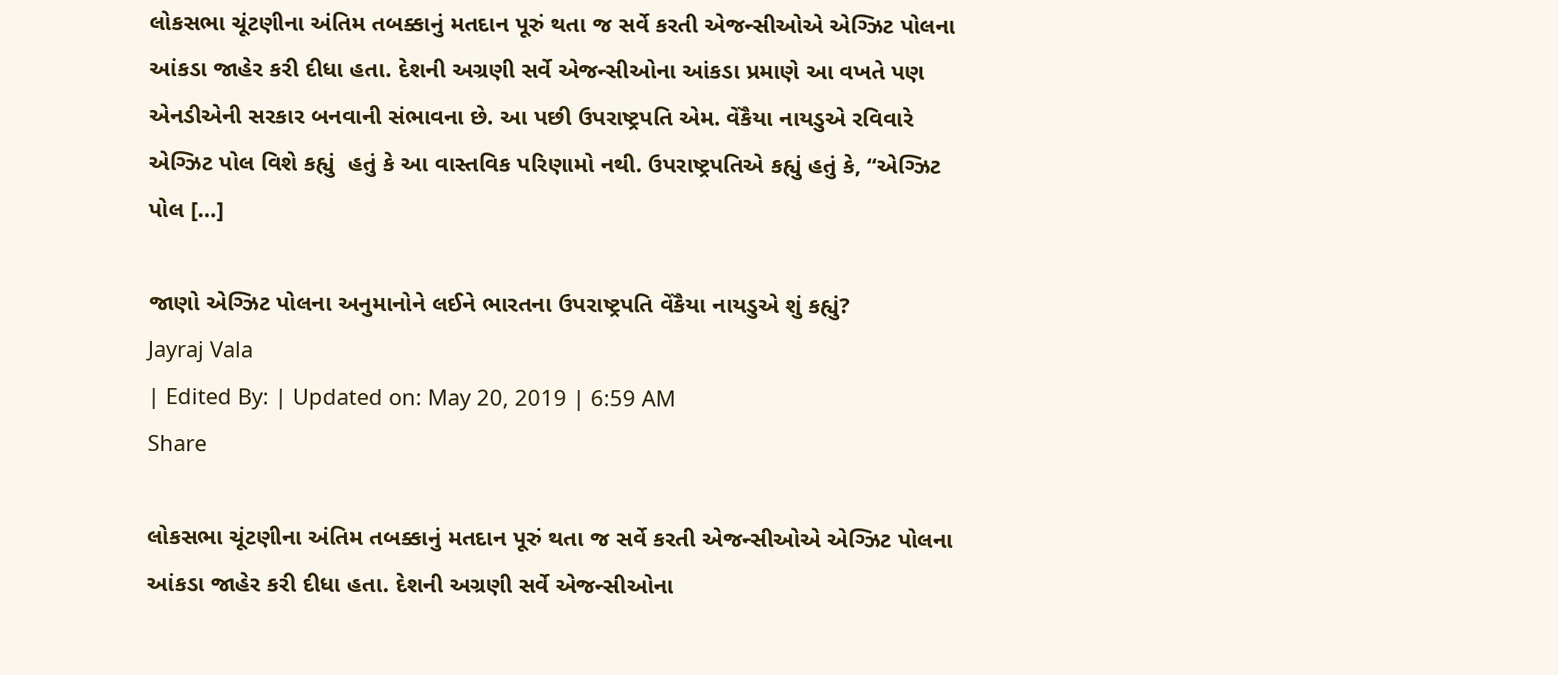લોકસભા ચૂંટણીના અંતિમ તબક્કાનું મતદાન પૂરું થતા જ સર્વે કરતી એજન્સીઓએ એગ્ઝિટ પોલના આંકડા જાહેર કરી દીધા હતા. દેશની અગ્રણી સર્વે એજન્સીઓના આંકડા પ્રમાણે આ વખતે પણ એનડીએની સરકાર બનવાની સંભાવના છે. આ પછી ઉપરાષ્ટ્રપતિ એમ. વેંકૈયા નાયડુએ રવિવારે એગ્ઝિટ પોલ વિશે કહ્યું  હતું કે આ વાસ્તવિક પરિણામો નથી. ઉપરાષ્ટ્રપતિએ કહ્યું હતું કે, “એગ્ઝિટ પોલ […]

જાણો એગ્ઝિટ પોલના અનુમાનોને લઈને ભારતના ઉપરાષ્ટ્રપતિ વેંકૈયા નાયડુએ શું કહ્યું?
Jayraj Vala
| Edited By: | Updated on: May 20, 2019 | 6:59 AM
Share

લોકસભા ચૂંટણીના અંતિમ તબક્કાનું મતદાન પૂરું થતા જ સર્વે કરતી એજન્સીઓએ એગ્ઝિટ પોલના આંકડા જાહેર કરી દીધા હતા. દેશની અગ્રણી સર્વે એજન્સીઓના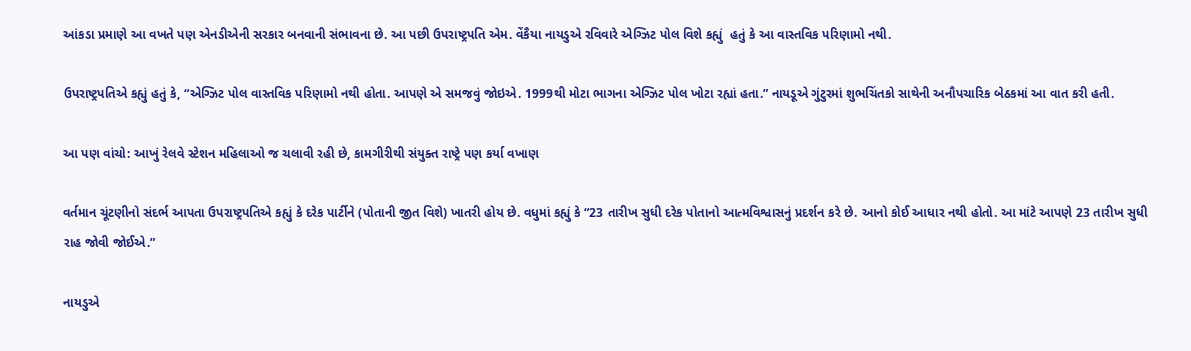આંકડા પ્રમાણે આ વખતે પણ એનડીએની સરકાર બનવાની સંભાવના છે. આ પછી ઉપરાષ્ટ્રપતિ એમ. વેંકૈયા નાયડુએ રવિવારે એગ્ઝિટ પોલ વિશે કહ્યું  હતું કે આ વાસ્તવિક પરિણામો નથી.

ઉપરાષ્ટ્રપતિએ કહ્યું હતું કે, “એગ્ઝિટ પોલ વાસ્તવિક પરિણામો નથી હોતા. આપણે એ સમજવું જોઇએ. 1999થી મોટા ભાગના એગ્ઝિટ પોલ ખોટા રહ્યાં હતા.” નાયડૂએ ગુંટુરમાં શુભચિંતકો સાથેની અનૌપચારિક બેઠકમાં આ વાત કરી હતી.

આ પણ વાંચો: આખું રેલવે સ્ટેશન મહિલાઓ જ ચલાવી રહી છે, કામગીરીથી સંયુક્ત રાષ્ટ્રે પણ કર્યા વખાણ

વર્તમાન ચૂંટણીનો સંદર્ભ આપતા ઉપરાષ્ટ્રપતિએ કહ્યું કે દરેક પાર્ટીને (પોતાની જીત વિશે) ખાતરી હોય છે. વધુમાં કહ્યું કે “23 તારીખ સુધી દરેક પોતાનો આત્મવિશ્વાસનું પ્રદર્શન કરે છે. આનો કોઈ આધાર નથી હોતો. આ માંટે આપણે 23 તારીખ સુધી રાહ જોવી જોઈએ.”

નાયડુએ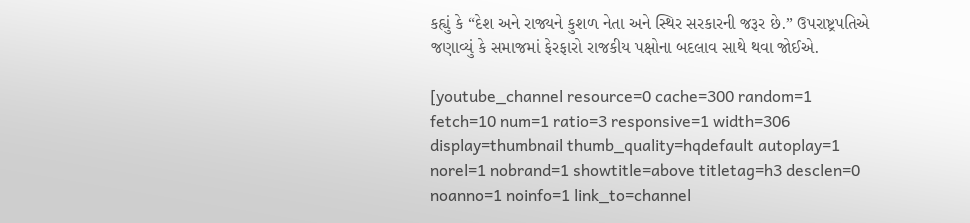કહ્યું કે “દેશ અને રાજ્યને કુશળ નેતા અને સ્થિર સરકારની જરૂર છે.” ઉપરાષ્ટ્રપતિએ જણાવ્યું કે સમાજમાં ફેરફારો રાજકીય પક્ષોના બદલાવ સાથે થવા જોઈએ.

[youtube_channel resource=0 cache=300 random=1 fetch=10 num=1 ratio=3 responsive=1 width=306 display=thumbnail thumb_quality=hqdefault autoplay=1 norel=1 nobrand=1 showtitle=above titletag=h3 desclen=0 noanno=1 noinfo=1 link_to=channel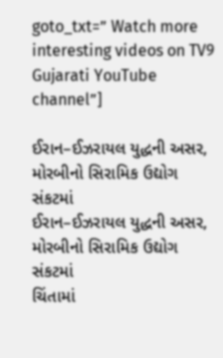goto_txt=” Watch more interesting videos on TV9 Gujarati YouTube channel”]

ઈરાન–ઈઝરાયલ યુદ્ધની અસર, મોરબીનો સિરામિક ઉદ્યોગ સંકટમાં
ઈરાન–ઈઝરાયલ યુદ્ધની અસર, મોરબીનો સિરામિક ઉદ્યોગ સંકટમાં
ચિંતામાં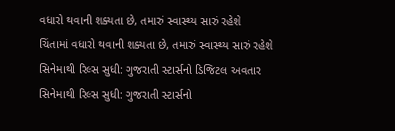વધારો થવાની શક્યતા છે, તમારું સ્વાસ્થ્ય સારું રહેશે
ચિંતામાં વધારો થવાની શક્યતા છે, તમારું સ્વાસ્થ્ય સારું રહેશે
સિનેમાથી રિલ્સ સુધી: ગુજરાતી સ્ટાર્સનો ડિજિટલ અવતાર
સિનેમાથી રિલ્સ સુધી: ગુજરાતી સ્ટાર્સનો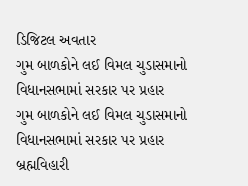ડિજિટલ અવતાર
ગુમ બાળકોને લઈ વિમલ ચુડાસમાનો વિધાનસભામાં સરકાર પર પ્રહાર
ગુમ બાળકોને લઈ વિમલ ચુડાસમાનો વિધાનસભામાં સરકાર પર પ્રહાર
બ્રહ્મવિહારી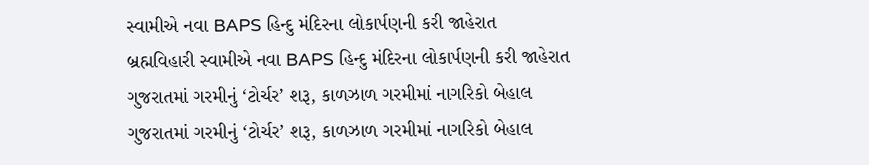સ્વામીએ નવા BAPS હિન્દુ મંદિરના લોકાર્પણની કરી જાહેરાત
બ્રહ્મવિહારી સ્વામીએ નવા BAPS હિન્દુ મંદિરના લોકાર્પણની કરી જાહેરાત
ગુજરાતમાં ગરમીનું ‘ટોર્ચર’ શરૂ, કાળઝાળ ગરમીમાં નાગરિકો બેહાલ
ગુજરાતમાં ગરમીનું ‘ટોર્ચર’ શરૂ, કાળઝાળ ગરમીમાં નાગરિકો બેહાલ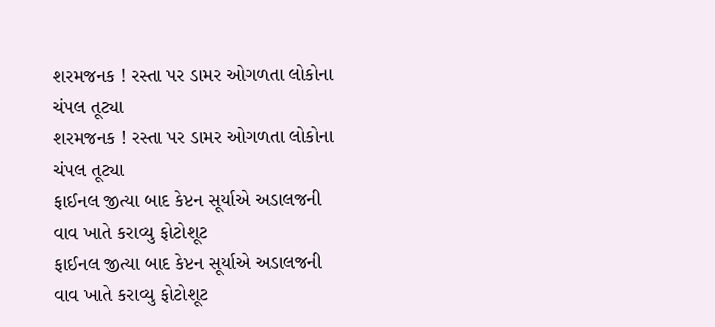શરમજનક ! રસ્તા પર ડામર ઓગળતા લોકોના ચંપલ તૂટ્યા
શરમજનક ! રસ્તા પર ડામર ઓગળતા લોકોના ચંપલ તૂટ્યા
ફાઈનલ જીત્યા બાદ કેપ્ટન સૂર્યાએ અડાલજની વાવ ખાતે કરાવ્યુ ફોટોશૂટ
ફાઈનલ જીત્યા બાદ કેપ્ટન સૂર્યાએ અડાલજની વાવ ખાતે કરાવ્યુ ફોટોશૂટ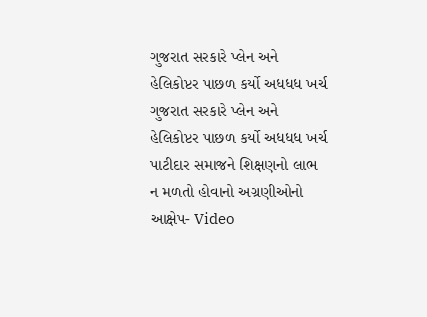ગુજરાત સરકારે પ્લેન અને હેલિકોપ્ટર પાછળ કર્યો અધધધ ખર્ચ
ગુજરાત સરકારે પ્લેન અને હેલિકોપ્ટર પાછળ કર્યો અધધધ ખર્ચ
પાટીદાર સમાજને શિક્ષણનો લાભ ન મળતો હોવાનો અગ્રણીઓનો આક્ષેપ- Video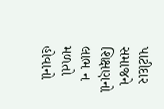પાટીદાર સમાજને શિક્ષણનો લાભ ન મળતો હોવાનો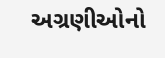અગ્રણીઓનો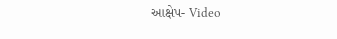આક્ષેપ- Video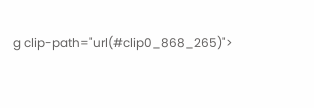g clip-path="url(#clip0_868_265)">